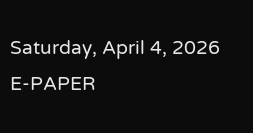Saturday, April 4, 2026
E-PAPER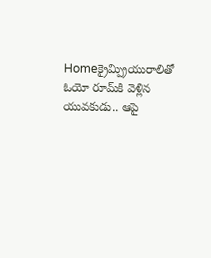Homeక్రైమ్ప్రియురాలితో ఓయో రూమ్‌కి వెళ్లిన యువకుడు.. ఆపై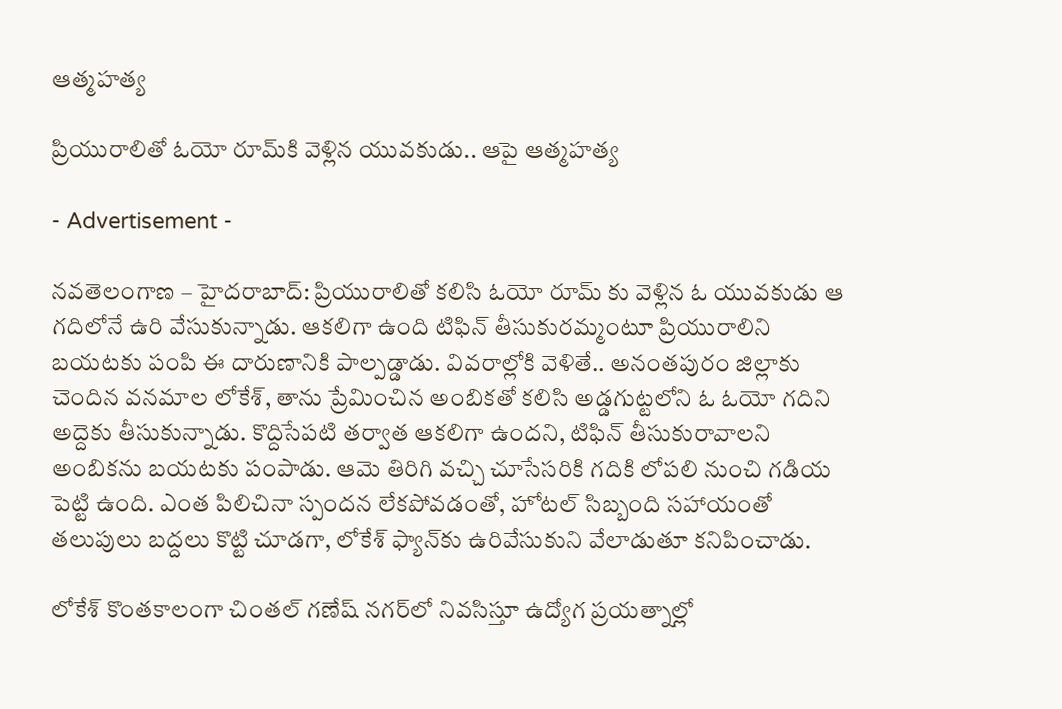ఆత్మహత్య

ప్రియురాలితో ఓయో రూమ్‌కి వెళ్లిన యువకుడు.. ఆపై ఆత్మహత్య

- Advertisement -

న‌వ‌తెలంగాణ – హైద‌రాబాద్: ప్రియురాలితో కలిసి ఓయో రూమ్ కు వెళ్లిన ఓ యువకుడు ఆ గదిలోనే ఉరి వేసుకున్నాడు. ఆకలిగా ఉంది టిఫిన్ తీసుకురమ్మంటూ ప్రియురాలిని బయటకు పంపి ఈ దారుణానికి పాల్పడ్డాడు. వివరాల్లోకి వెళితే.. అనంతపురం జిల్లాకు చెందిన వనమాల లోకేశ్, తాను ప్రేమించిన అంబికతో కలిసి అడ్డగుట్టలోని ఓ ఓయో గదిని అద్దెకు తీసుకున్నాడు. కొద్దిసేపటి తర్వాత ఆకలిగా ఉందని, టిఫిన్ తీసుకురావాలని అంబికను బయటకు పంపాడు. ఆమె తిరిగి వచ్చి చూసేసరికి గదికి లోపలి నుంచి గడియ పెట్టి ఉంది. ఎంత పిలిచినా స్పందన లేకపోవడంతో, హోటల్ సిబ్బంది సహాయంతో తలుపులు బద్దలు కొట్టి చూడగా, లోకేశ్ ఫ్యాన్‌కు ఉరివేసుకుని వేలాడుతూ కనిపించాడు.

లోకేశ్ కొంతకాలంగా చింతల్ గణేష్ నగర్‌లో నివసిస్తూ ఉద్యోగ ప్రయత్నాల్లో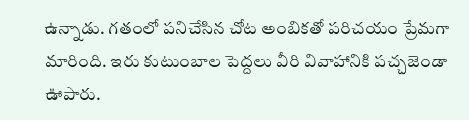ఉన్నాడు. గతంలో పనిచేసిన చోట అంబికతో పరిచయం ప్రేమగా మారింది. ఇరు కుటుంబాల పెద్దలు వీరి వివాహానికి పచ్చజెండా ఊపారు.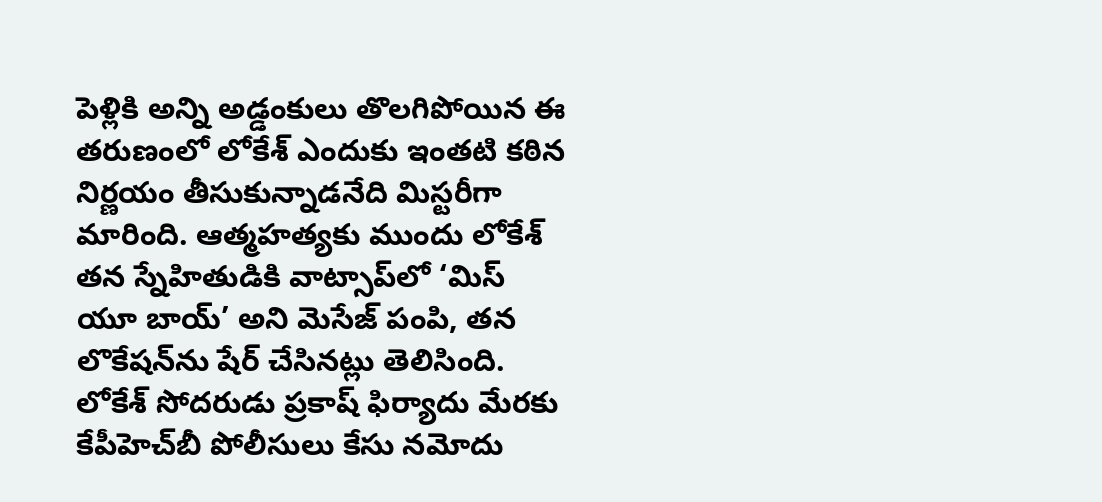పెళ్లికి అన్ని అడ్డంకులు తొలగిపోయిన ఈ తరుణంలో లోకేశ్ ఎందుకు ఇంతటి కఠిన నిర్ణయం తీసుకున్నాడనేది మిస్టరీగా మారింది. ఆత్మహత్యకు ముందు లోకేశ్ తన స్నేహితుడికి వాట్సాప్‌లో ‘మిస్ యూ బాయ్’ అని మెసేజ్ పంపి, తన లొకేషన్‌ను షేర్ చేసినట్లు తెలిసింది. లోకేశ్ సోదరుడు ప్రకాష్ ఫిర్యాదు మేరకు కేపీహెచ్‌బీ పోలీసులు కేసు నమోదు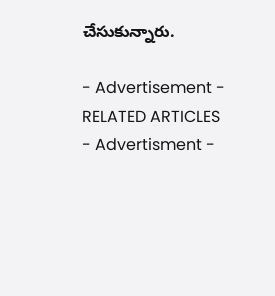చేసుకున్నారు.

- Advertisement -
RELATED ARTICLES
- Advertisment -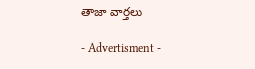తాజా వార్తలు

- Advertisment -